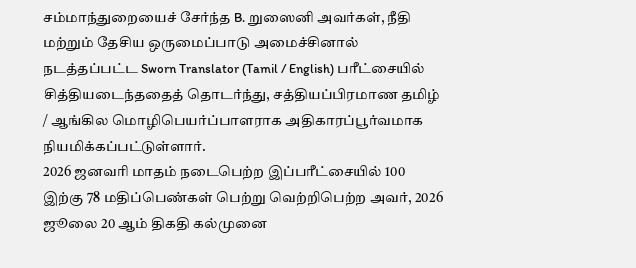சம்மாந்துறையைச் சேர்ந்த B. றுஸைனி அவர்கள், நீதி மற்றும் தேசிய ஒருமைப்பாடு அமைச்சினால் நடத்தப்பட்ட Sworn Translator (Tamil / English) பரீட்சையில் சித்தியடைந்ததைத் தொடர்ந்து, சத்தியப்பிரமாண தமிழ் / ஆங்கில மொழிபெயர்ப்பாளராக அதிகாரப்பூர்வமாக நியமிக்கப்பட்டுள்ளார்.
2026 ஜனவரி மாதம் நடைபெற்ற இப்பரீட்சையில் 100 இற்கு 78 மதிப்பெண்கள் பெற்று வெற்றிபெற்ற அவர், 2026 ஜூலை 20 ஆம் திகதி கல்முனை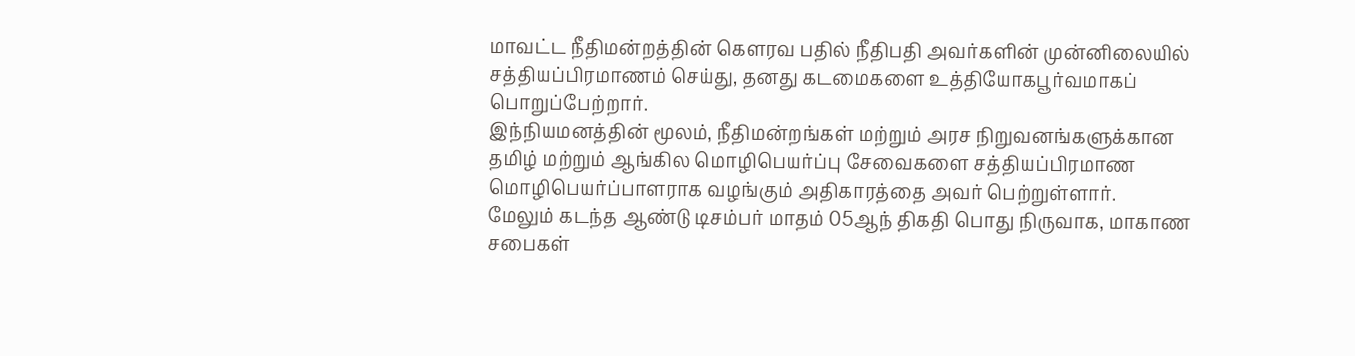மாவட்ட நீதிமன்றத்தின் கௌரவ பதில் நீதிபதி அவர்களின் முன்னிலையில் சத்தியப்பிரமாணம் செய்து, தனது கடமைகளை உத்தியோகபூர்வமாகப் பொறுப்பேற்றார்.
இந்நியமனத்தின் மூலம், நீதிமன்றங்கள் மற்றும் அரச நிறுவனங்களுக்கான தமிழ் மற்றும் ஆங்கில மொழிபெயர்ப்பு சேவைகளை சத்தியப்பிரமாண மொழிபெயர்ப்பாளராக வழங்கும் அதிகாரத்தை அவர் பெற்றுள்ளார்.
மேலும் கடந்த ஆண்டு டிசம்பர் மாதம் 05ஆந் திகதி பொது நிருவாக, மாகாண சபை௧ள்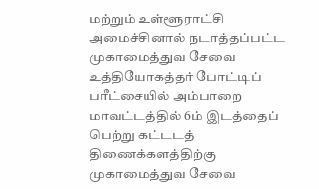மற்றும் உள்ளூராட்சி அமைச்சினால் நடாத்தப்பட்ட முகாமைத்துவ சேவை உத்தியோகத்தர் போட்டிப் பரீட்சையில் அம்பாறை மாவட்டத்தில் 6ம் இடத்தைப் பெற்று கட்டடத் திணைக்களத்திற்கு முகாமைத்துவ சேவை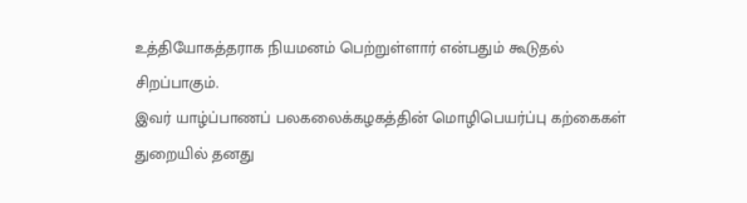உத்தியோகத்தராக நியமனம் பெற்றுள்ளார் என்பதும் கூடுதல் சிறப்பாகும்.
இவர் யாழ்ப்பாணப் பலகலைக்கழகத்தின் மொழிபெயர்ப்பு கற்கைகள் துறையில் தனது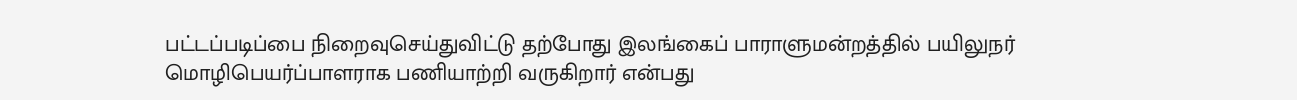பட்டப்படிப்பை நிறைவுசெய்துவிட்டு தற்போது இலங்கைப் பாராளுமன்றத்தில் பயிலுநர் மொழிபெயர்ப்பாளராக பணியாற்றி வருகிறார் என்பது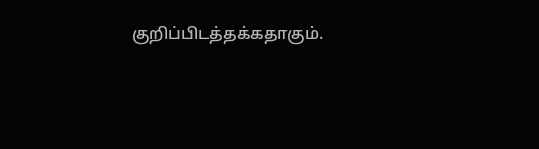குறிப்பிடத்தக்கதாகும்.